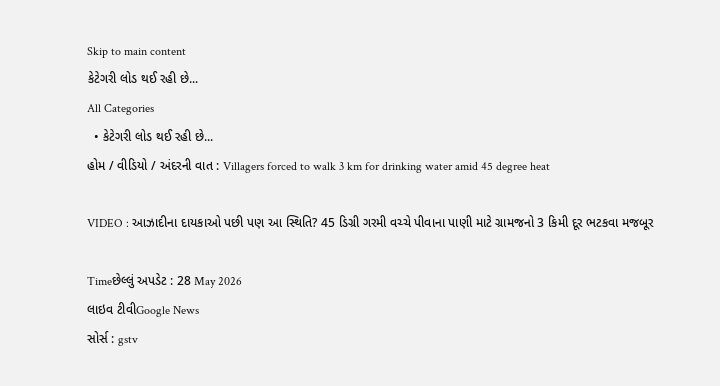Skip to main content
કેટેગરી લોડ થઈ રહી છે...
All Categories
  • કેટેગરી લોડ થઈ રહી છે...
હોમ / વીડિયો / અંદરની વાત : Villagers forced to walk 3 km for drinking water amid 45 degree heat

VIDEO : આઝાદીના દાયકાઓ પછી પણ આ સ્થિતિ? 45 ડિગ્રી ગરમી વચ્ચે પીવાના પાણી માટે ગ્રામજનો 3 કિમી દૂર ભટકવા મજબૂર

Timeછેલ્લું અપડેટ : 28 May 2026
લાઇવ ટીવીGoogle News
સોર્સ : gstv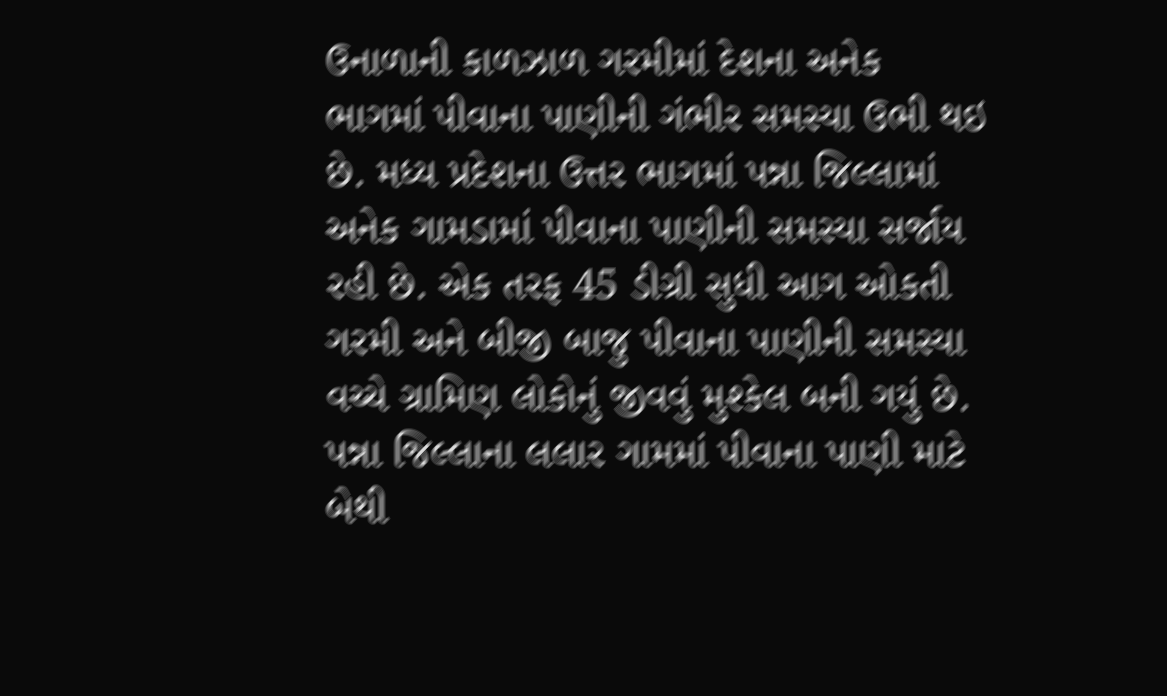ઉનાળાની કાળઝાળ ગરમીમાં દેશના અનેક ભાગમાં પીવાના પાણીની ગંભીર સમસ્યા ઉભી થઇ છે. મધ્ય પ્રદેશના ઉત્તર ભાગમાં પન્ના જિલ્લામાં અનેક ગામડામાં પીવાના પાણીની સમસ્યા સર્જાય રહી છે. એક તરફ 45 ડીગ્રી સુધી આગ ઓકતી ગરમી અને બીજી બાજુ પીવાના પાણીની સમસ્યા વચ્ચે ગ્રામિણ લોકોનું જીવવું મુશ્કેલ બની ગયું છે. પન્ના જિલ્લાના લલાર ગામમાં પીવાના પાણી માટે બેથી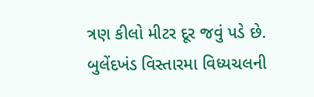ત્રણ કીલો મીટર દૂર જવું પડે છે. બુલેંદખંડ વિસ્તારમા વિધ્યચલની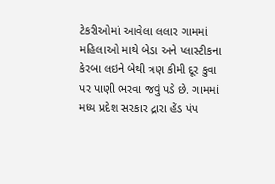ટેકરીઓમાં આવેલા લલાર ગામમાં મહિલાઓ માથે બેડા અને પ્લાસ્ટીકના કેરબા લઇને બેથી ત્રણ કીમી દૂર કુવા પર પાણી ભરવા જવું પડે છે. ગામમાં મધ્ય પ્રદેશ સરકાર દ્રારા હેંડ પંપ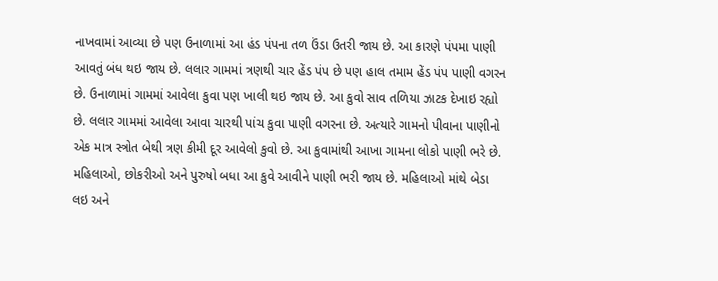નાખવામાં આવ્યા છે પણ ઉનાળામાં આ હંડ પંપના તળ ઉંડા ઉતરી જાય છે. આ કારણે પંપમા પાણી આવતું બંધ થઇ જાય છે. લલાર ગામમાં ત્રણથી ચાર હેંડ પંપ છે પણ હાલ તમામ હેંડ પંપ પાણી વગરન છે. ઉનાળામાં ગામમાં આવેલા કુવા પણ ખાલી થઇ જાય છે. આ કુવો સાવ તળિયા ઝાટક દેખાઇ રહ્યો છે. લલાર ગામમાં આવેલા આવા ચારથી પાંચ કુવા પાણી વગરના છે. અત્યારે ગામનો પીવાના પાણીનો એક માત્ર સ્ત્રોત બેથી ત્રણ કીમી દૂર આવેલો કુવો છે. આ કુવામાંથી આખા ગામના લોકો પાણી ભરે છે. મહિલાઓ, છોકરીઓ અને પુરુષો બધા આ કુવે આવીને પાણી ભરી જાય છે. મહિલાઓ માંથે બેડા લઇ અને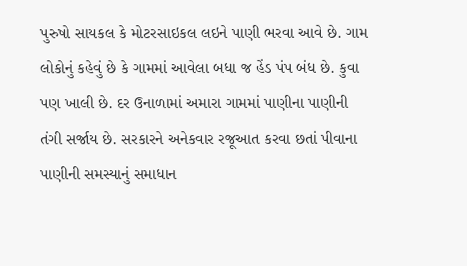પુરુષો સાયકલ કે મોટરસાઇકલ લઇને પાણી ભરવા આવે છે. ગામ લોકોનું કહેવું છે કે ગામમાં આવેલા બધા જ હેંડ પંપ બંધ છે. કુવા પણ ખાલી છે. દર ઉનાળામાં અમારા ગામમાં પાણીના પાણીની તંગી સર્જાય છે. સરકારને અનેકવાર રજૂઆત કરવા છતાં પીવાના પાણીની સમસ્યાનું સમાધાન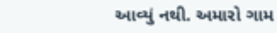આવ્યું નથી. અમારો ગામ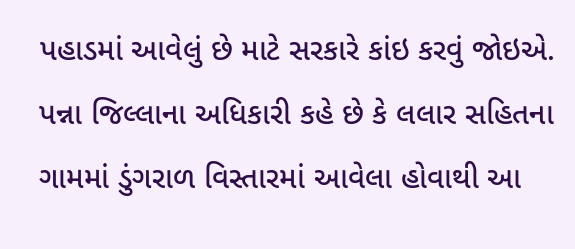પહાડમાં આવેલું છે માટે સરકારે કાંઇ કરવું જોઇએ. પન્ના જિલ્લાના અધિકારી કહે છે કે લલાર સહિતના ગામમાં ડુંગરાળ વિસ્તારમાં આવેલા હોવાથી આ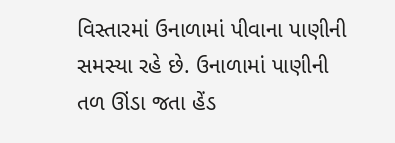વિસ્તારમાં ઉનાળામાં પીવાના પાણીની સમસ્યા રહે છે. ઉનાળામાં પાણીની તળ ઊંડા જતા હેંડ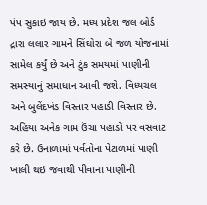પંપ સુકાઇ જાય છે. મધ્ય પ્રદેશ જલ બોર્ડ દ્રારા લલાર ગામને સિંઘોરા બે જળ યોજનામાં સામેલ કર્યું છે અને ટુંક સમયમાં પાણીની સમસ્યાનું સમાધાન આવી જશે. વિધ્યચલ અને બુલેંદખંડ વિસ્તાર પહાડી વિસ્તાર છે. અહિયા અનેક ગામ ઉંચા પહાડો પર વસવાટ કરે છે. ઉનાળામાં પર્વતોના પેટાળમાં પાણી ખાલી થઇ જવાથી પીવાના પાણીની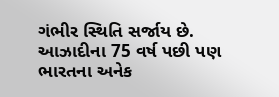ગંભીર સ્થિતિ સર્જાય છે. આઝાદીના 75 વર્ષ પછી પણ ભારતના અનેક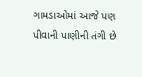ગામડાઓમાં આજે પણ પીવાની પાણીની તંગી છે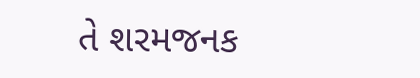તે શરમજનક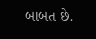બાબત છે.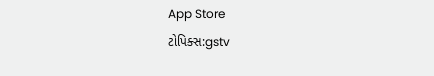App Store
ટોપિક્સ:gstv